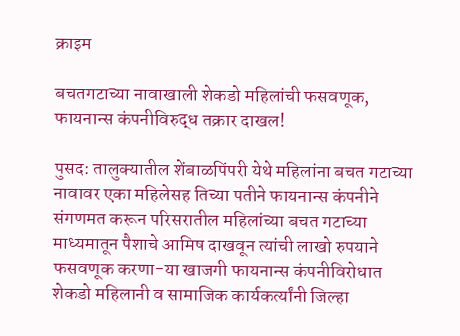क्राइम

बचतगटाच्या नावाखाली शेकडो महिलांची फसवणूक, फायनान्स कंपनीविरुद्ध तक्रार दाखल!

पुसद: तालुक्यातील शेंबाळपिंपरी येथे महिलांना बचत गटाच्या नावावर एका महिलेसह तिच्या पतीने फायनान्स कंपनीने संगणमत करून परिसरातील महिलांच्या बचत गटाच्या माध्यमातून पैशाचे आमिष दाखवून त्यांची लाखो रुपयाने फसवणूक करणा-या खाजगी फायनान्स कंपनीविरोधात शेकडो महिलानी व सामाजिक कार्यकर्त्यांनी जिल्हा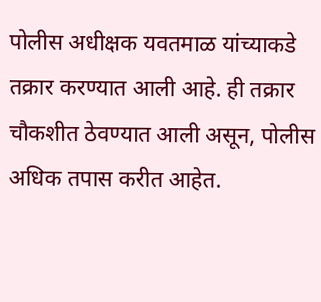पोलीस अधीक्षक यवतमाळ यांच्याकडे तक्रार करण्यात आली आहे. ही तक्रार चौकशीत ठेवण्यात आली असून, पोलीस अधिक तपास करीत आहेत.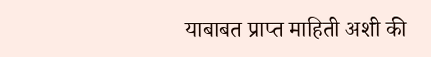याबाबत प्राप्त माहिती अशी की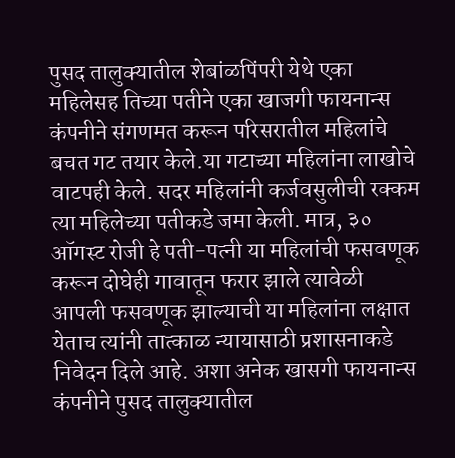पुसद तालुक्यातील शेबांळपिंपरी येथे एका महिलेसह तिच्या पतीने एका खाजगी फायनान्स कंपनीने संगणमत करून परिसरातील महिलांचे बचत गट तयार केले.या गटाच्या महिलांना लाखोचे वाटपही केले. सदर महिलांनी कर्जवसुलीची रक्कम त्या महिलेच्या पतीकडे जमा केली. मात्र, ३० ऑगस्ट रोजी हे पती-पत्नी या महिलांची फसवणूक करून दोघेही गावातून फरार झाले त्यावेळी आपली फसवणूक झाल्याची या महिलांना लक्षात येताच त्यांनी तात्काळ न्यायासाठी प्रशासनाकडे निवेदन दिले आहे. अशा अनेक खासगी फायनान्स कंपनीने पुसद तालुक्यातील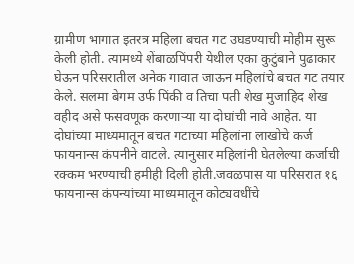ग्रामीण भागात इतरत्र महिला बचत गट उघडण्याची मोहीम सुरू केली होती. त्यामध्ये शेंबाळपिंपरी येथील एका कुटुंबाने पुढाकार घेऊन परिसरातील अनेक गावात जाऊन महिलांचे बचत गट तयार केले. सलमा बेगम उर्फ पिंकी व तिचा पती शेख मुजाहिद शेख वहीद असे फसवणूक करणाऱ्या या दोघांची नावे आहेत. या दोघांच्या माध्यमातून बचत गटाच्या महिलांना लाखोचे कर्ज फायनान्स कंपनीने वाटले. त्यानुसार महिलांनी घेतलेल्या कर्जाची रक्कम भरण्याची हमीही दिली होती.जवळपास या परिसरात १६ फायनान्स कंपन्यांच्या माध्यमातून कोट्यवधींचे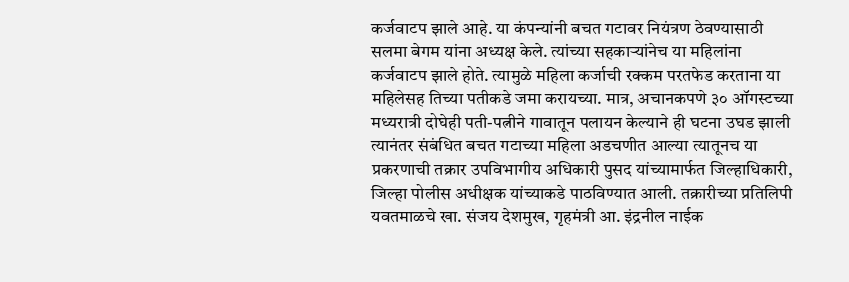कर्जवाटप झाले आहे. या कंपन्यांनी बचत गटावर नियंत्रण ठेवण्यासाठी सलमा बेगम यांना अध्यक्ष केले. त्यांच्या सहकाऱ्यांनेच या महिलांना कर्जवाटप झाले होते. त्यामुळे महिला कर्जाची रक्कम परतफेड करताना या महिलेसह तिच्या पतीकडे जमा करायच्या. मात्र, अचानकपणे ३० ऑगस्टच्या मध्यरात्री दोघेही पती-पत्नीने गावातून पलायन केल्याने ही घटना उघड झाली त्यानंतर संबंधित बचत गटाच्या महिला अडचणीत आल्या त्यातूनच या प्रकरणाची तक्रार उपविभागीय अधिकारी पुसद यांच्यामार्फत जिल्हाधिकारी, जिल्हा पोलीस अधीक्षक यांच्याकडे पाठविण्यात आली. तक्रारीच्या प्रतिलिपी यवतमाळचे खा. संजय देशमुख, गृहमंत्री आ. इंद्रनील नाईक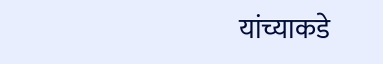यांच्याकडे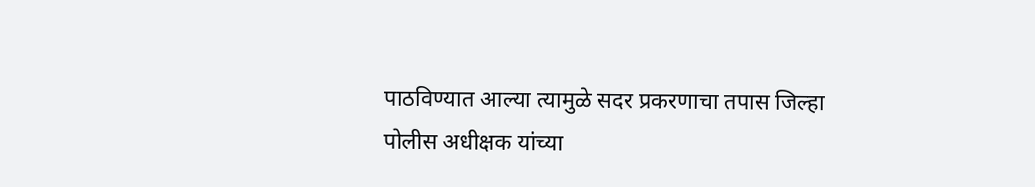पाठविण्यात आल्या त्यामुळे सदर प्रकरणाचा तपास जिल्हा पोलीस अधीक्षक यांच्या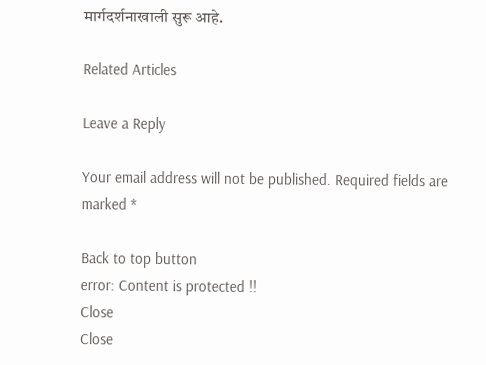मार्गदर्शनाखाली सुरू आहे.

Related Articles

Leave a Reply

Your email address will not be published. Required fields are marked *

Back to top button
error: Content is protected !!
Close
Close